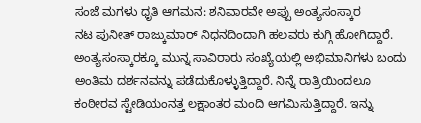ಸಂಜೆ ಮಗಳು ಧೃತಿ ಆಗಮನ: ಶನಿವಾರವೇ ಅಪ್ಪು ಅಂತ್ಯಸಂಸ್ಕಾರ
ನಟ ಪುನೀತ್ ರಾಜ್ಕುಮಾರ್ ನಿಧನದಿಂದಾಗಿ ಹಲವರು ಕುಗ್ಗಿ ಹೋಗಿದ್ದಾರೆ. ಅಂತ್ಯಸಂಸ್ಕಾರಕ್ಕೂ ಮುನ್ನ ಸಾವಿರಾರು ಸಂಖ್ಯೆಯಲ್ಲಿ ಅಭಿಮಾನಿಗಳು ಬಂದು ಅಂತಿಮ ದರ್ಶನವನ್ನು ಪಡೆದುಕೊಳ್ಳುತ್ತಿದ್ದಾರೆ. ನಿನ್ನೆ ರಾತ್ರಿಯಿಂದಲೂ ಕಂಠೀರವ ಸ್ಟೇಡಿಯಂನತ್ತ ಲಕ್ಷಾಂತರ ಮಂದಿ ಆಗಮಿಸುತ್ತಿದ್ದಾರೆ. ಇನ್ನು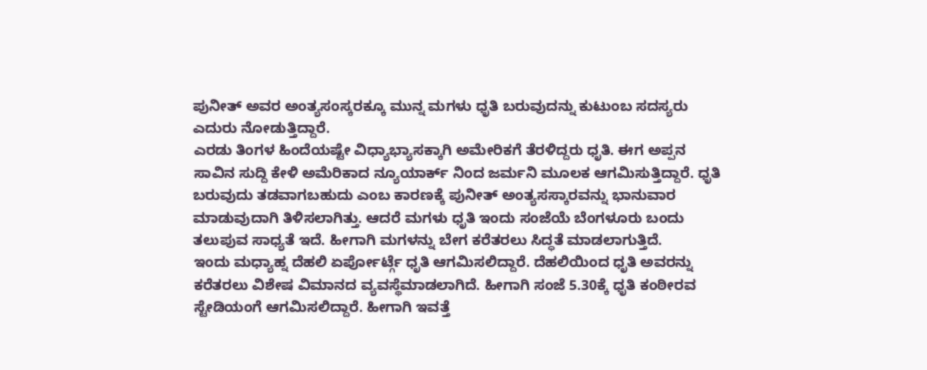ಪುನೀತ್ ಅವರ ಅಂತ್ಯಸಂಸ್ಕರಕ್ಕೂ ಮುನ್ನ ಮಗಳು ಧೃತಿ ಬರುವುದನ್ನು ಕುಟುಂಬ ಸದಸ್ಯರು ಎದುರು ನೋಡುತ್ತಿದ್ದಾರೆ.
ಎರಡು ತಿಂಗಳ ಹಿಂದೆಯಷ್ಟೇ ವಿಧ್ಯಾಭ್ಯಾಸಕ್ಕಾಗಿ ಅಮೇರಿಕಗೆ ತೆರಳಿದ್ದರು ಧೃತಿ. ಈಗ ಅಪ್ಪನ ಸಾವಿನ ಸುದ್ದಿ ಕೇಳಿ ಅಮೆರಿಕಾದ ನ್ಯೂಯಾರ್ಕ್ ನಿಂದ ಜರ್ಮನಿ ಮೂಲಕ ಆಗಮಿಸುತ್ತಿದ್ದಾರೆ. ಧೃತಿ ಬರುವುದು ತಡವಾಗಬಹುದು ಎಂಬ ಕಾರಣಕ್ಕೆ ಪುನೀತ್ ಅಂತ್ಯಸಸ್ಕಾರವನ್ನು ಭಾನುವಾರ ಮಾಡುವುದಾಗಿ ತಿಳಿಸಲಾಗಿತ್ತು. ಆದರೆ ಮಗಳು ಧೃತಿ ಇಂದು ಸಂಜೆಯೆ ಬೆಂಗಳೂರು ಬಂದು ತಲುಪುವ ಸಾಧ್ಯತೆ ಇದೆ. ಹೀಗಾಗಿ ಮಗಳನ್ನು ಬೇಗ ಕರೆತರಲು ಸಿದ್ಧತೆ ಮಾಡಲಾಗುತ್ತಿದೆ.
ಇಂದು ಮಧ್ಯಾಹ್ನ ದೆಹಲಿ ಏರ್ಪೋರ್ಟ್ಗೆ ಧೃತಿ ಆಗಮಿಸಲಿದ್ದಾರೆ. ದೆಹಲಿಯಿಂದ ಧೃತಿ ಅವರನ್ನು ಕರೆತರಲು ವಿಶೇಷ ವಿಮಾನದ ವ್ಯವಸ್ಥೆಮಾಡಲಾಗಿದೆ. ಹೀಗಾಗಿ ಸಂಜೆ 5.30ಕ್ಕೆ ಧೃತಿ ಕಂಠೀರವ ಸ್ಟೇಡಿಯಂಗೆ ಆಗಮಿಸಲಿದ್ದಾರೆ. ಹೀಗಾಗಿ ಇವತ್ತೆ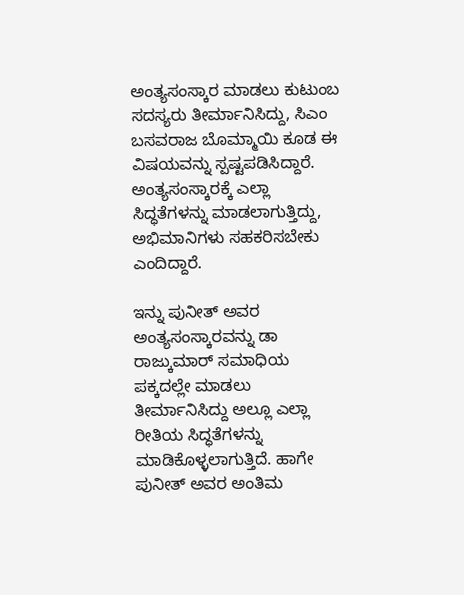ಅಂತ್ಯಸಂಸ್ಕಾರ ಮಾಡಲು ಕುಟುಂಬ ಸದಸ್ಯರು ತೀರ್ಮಾನಿಸಿದ್ದು, ಸಿಎಂ ಬಸವರಾಜ ಬೊಮ್ಮಾಯಿ ಕೂಡ ಈ ವಿಷಯವನ್ನು ಸ್ಪಷ್ಟಪಡಿಸಿದ್ದಾರೆ. ಅಂತ್ಯಸಂಸ್ಕಾರಕ್ಕೆ ಎಲ್ಲಾ ಸಿದ್ಧತೆಗಳನ್ನು ಮಾಡಲಾಗುತ್ತಿದ್ದು, ಅಭಿಮಾನಿಗಳು ಸಹಕರಿಸಬೇಕು ಎಂದಿದ್ದಾರೆ.

ಇನ್ನು ಪುನೀತ್ ಅವರ ಅಂತ್ಯಸಂಸ್ಕಾರವನ್ನು ಡಾ ರಾಜ್ಕುಮಾರ್ ಸಮಾಧಿಯ ಪಕ್ಕದಲ್ಲೇ ಮಾಡಲು ತೀರ್ಮಾನಿಸಿದ್ದು ಅಲ್ಲೂ ಎಲ್ಲಾ ರೀತಿಯ ಸಿದ್ಧತೆಗಳನ್ನು ಮಾಡಿಕೊಳ್ಳಲಾಗುತ್ತಿದೆ. ಹಾಗೇ ಪುನೀತ್ ಅವರ ಅಂತಿಮ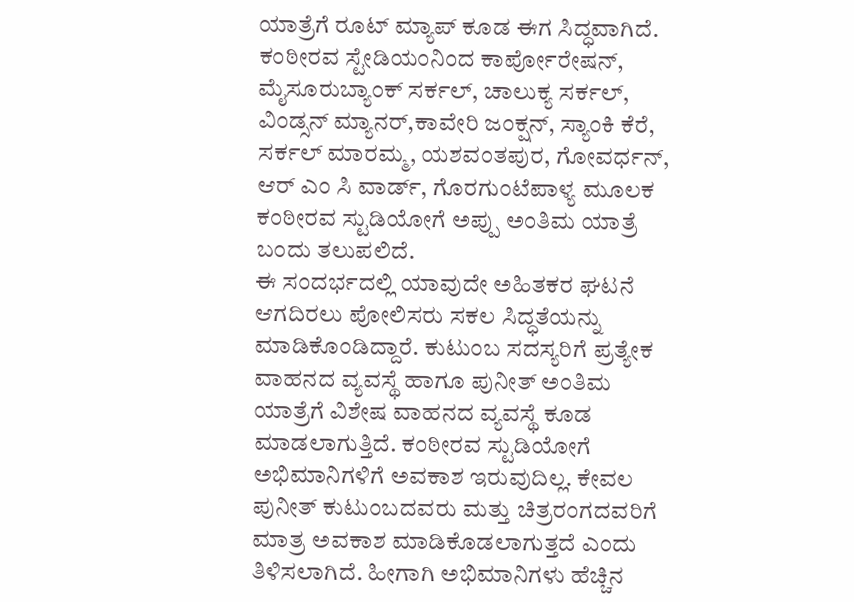ಯಾತ್ರೆಗೆ ರೂಟ್ ಮ್ಯಾಪ್ ಕೂಡ ಈಗ ಸಿದ್ಧವಾಗಿದೆ. ಕಂಠೀರವ ಸ್ಟೇಡಿಯಂನಿಂದ ಕಾರ್ಪೋರೇಷನ್, ಮೈಸೂರುಬ್ಯಾಂಕ್ ಸರ್ಕಲ್, ಚಾಲುಕ್ಯ ಸರ್ಕಲ್, ವಿಂಡ್ಸನ್ ಮ್ಯಾನರ್,ಕಾವೇರಿ ಜಂಕ್ಷನ್, ಸ್ಯಾಂಕಿ ಕೆರೆ, ಸರ್ಕಲ್ ಮಾರಮ್ಮ, ಯಶವಂತಪುರ, ಗೋವರ್ಧನ್, ಆರ್ ಎಂ ಸಿ ವಾರ್ಡ್, ಗೊರಗುಂಟೆಪಾಳ್ಯ ಮೂಲಕ ಕಂಠೀರವ ಸ್ಟುಡಿಯೋಗೆ ಅಪ್ಪು ಅಂತಿಮ ಯಾತ್ರೆ ಬಂದು ತಲುಪಲಿದೆ.
ಈ ಸಂದರ್ಭದಲ್ಲಿ ಯಾವುದೇ ಅಹಿತಕರ ಘಟನೆ ಆಗದಿರಲು ಪೋಲಿಸರು ಸಕಲ ಸಿದ್ಧತೆಯನ್ನು ಮಾಡಿಕೊಂಡಿದ್ದಾರೆ. ಕುಟುಂಬ ಸದಸ್ಯರಿಗೆ ಪ್ರತ್ಯೇಕ ವಾಹನದ ವ್ಯವಸ್ಥೆ ಹಾಗೂ ಪುನೀತ್ ಅಂತಿಮ ಯಾತ್ರೆಗೆ ವಿಶೇಷ ವಾಹನದ ವ್ಯವಸ್ಥೆ ಕೂಡ ಮಾಡಲಾಗುತ್ತಿದೆ. ಕಂಠೀರವ ಸ್ಟುಡಿಯೋಗೆ ಅಭಿಮಾನಿಗಳಿಗೆ ಅವಕಾಶ ಇರುವುದಿಲ್ಲ. ಕೇವಲ ಪುನೀತ್ ಕುಟುಂಬದವರು ಮತ್ತು ಚಿತ್ರರಂಗದವರಿಗೆ ಮಾತ್ರ ಅವಕಾಶ ಮಾಡಿಕೊಡಲಾಗುತ್ತದೆ ಎಂದು ತಿಳಿಸಲಾಗಿದೆ. ಹೀಗಾಗಿ ಅಭಿಮಾನಿಗಳು ಹೆಚ್ಚಿನ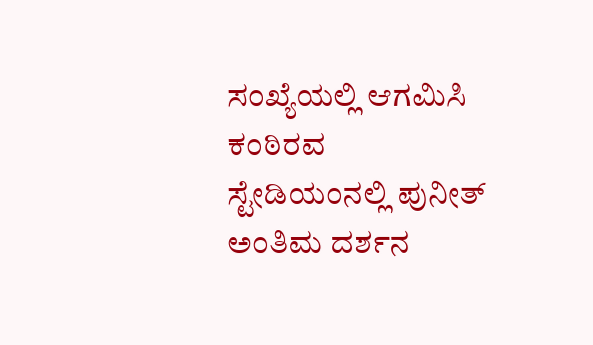ಸಂಖ್ಯೆಯಲ್ಲಿ ಆಗಮಿಸಿ ಕಂಠಿರವ ಸ್ಟೇಡಿಯಂನಲ್ಲಿ ಪುನೀತ್ ಅಂತಿಮ ದರ್ಶನ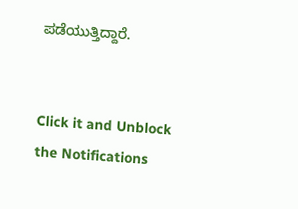ಪಡೆಯುತ್ತಿದ್ದಾರೆ.


Click it and Unblock the Notifications